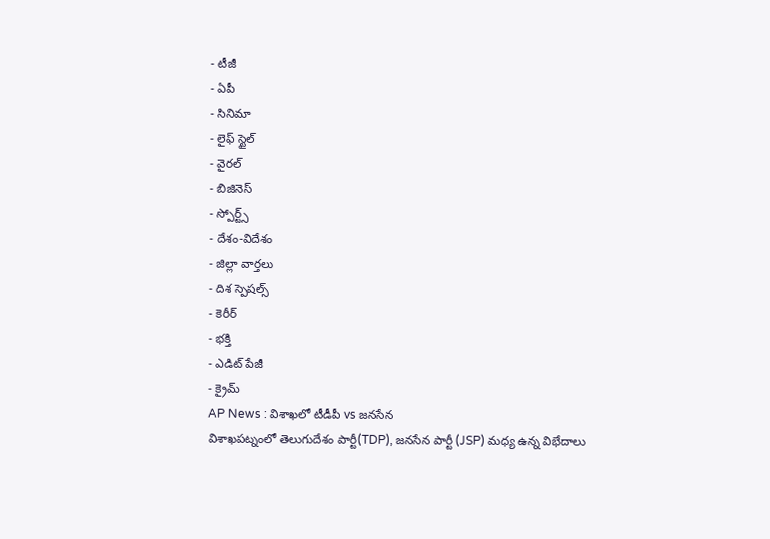- టీజీ
- ఏపీ
- సినిమా
- లైఫ్ స్టైల్
- వైరల్
- బిజినెస్
- స్పోర్ట్స్
- దేశం-విదేశం
- జిల్లా వార్తలు
- దిశ స్పెషల్స్
- కెరీర్
- భక్తి
- ఎడిట్ పేజీ
- క్రైమ్
AP News : విశాఖలో టీడీపీ vs జనసేన
విశాఖపట్నంలో తెలుగుదేశం పార్టీ(TDP), జనసేన పార్టీ (JSP) మధ్య ఉన్న విభేదాలు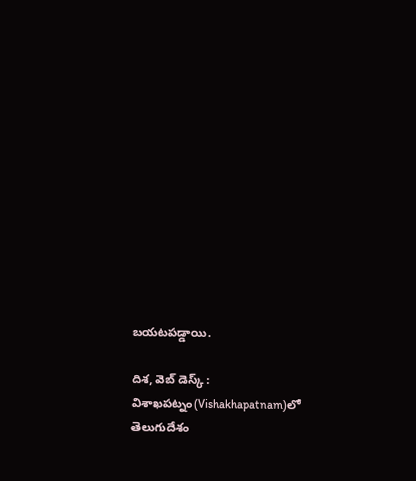బయటపడ్డాయి.

దిశ, వెబ్ డెస్క్ : విశాఖపట్నం(Vishakhapatnam)లో తెలుగుదేశం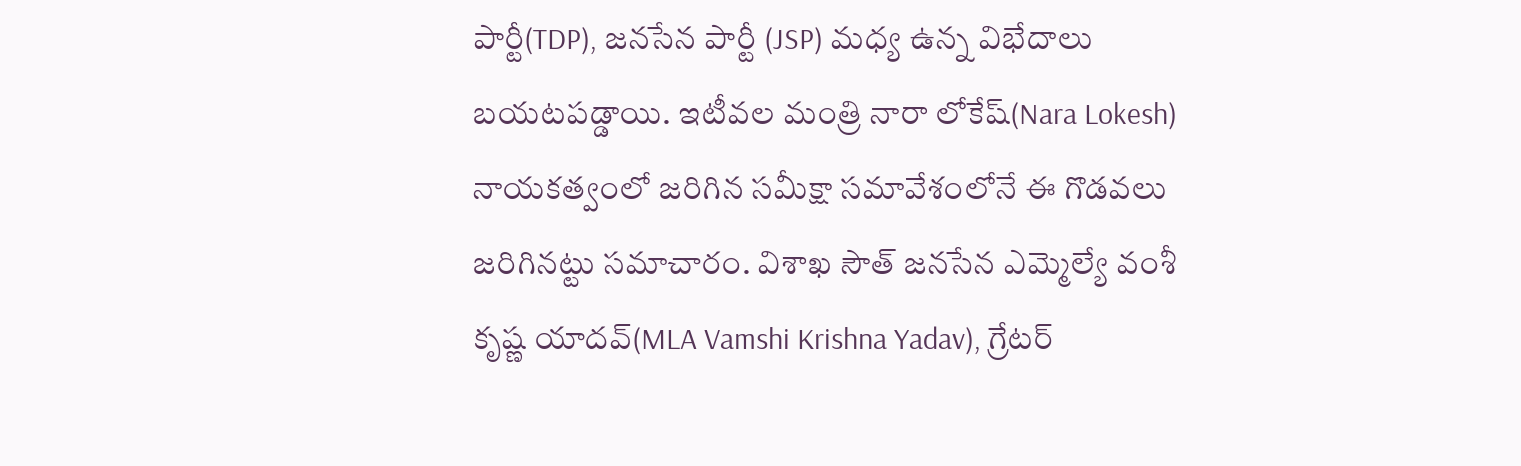పార్టీ(TDP), జనసేన పార్టీ (JSP) మధ్య ఉన్న విభేదాలు బయటపడ్డాయి. ఇటీవల మంత్రి నారా లోకేష్(Nara Lokesh) నాయకత్వంలో జరిగిన సమీక్షా సమావేశంలోనే ఈ గొడవలు జరిగినట్టు సమాచారం. విశాఖ సౌత్ జనసేన ఎమ్మెల్యే వంశీ కృష్ణ యాదవ్(MLA Vamshi Krishna Yadav), గ్రేటర్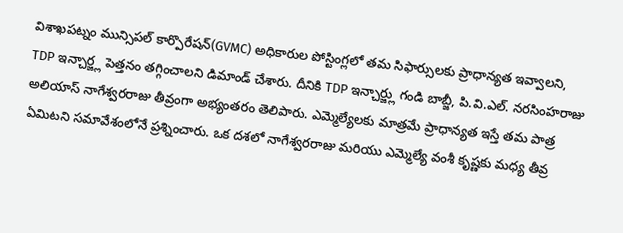విశాఖపట్నం మున్సిపల్ కార్పొరేషన్(GVMC) అధికారుల పోస్టింగ్లలో తమ సిఫార్సులకు ప్రాధాన్యత ఇవ్వాలని, TDP ఇన్చార్జ్ల పెత్తనం తగ్గించాలని డిమాండ్ చేశారు. దీనికి TDP ఇన్చార్జ్లు గండి బాబ్జీ, పి.వి.ఎల్. నరసింహరాజు అలియాస్ నాగేశ్వరరాజు తీవ్రంగా అభ్యంతరం తెలిపారు. ఎమ్మెల్యేలకు మాత్రమే ప్రాధాన్యత ఇస్తే తమ పాత్ర ఏమిటని సమావేశంలోనే ప్రశ్నించారు. ఒక దశలో నాగేశ్వరరాజు మరియు ఎమ్మెల్యే వంశీ కృష్ణకు మధ్య తీవ్ర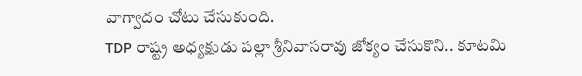వాగ్వాదం చోటు చేసుకుంది.
TDP రాష్ట్ర అధ్యక్షుడు పల్లా శ్రీనివాసరావు జోక్యం చేసుకొని.. కూటమి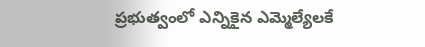ప్రభుత్వంలో ఎన్నికైన ఎమ్మెల్యేలకే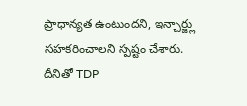ప్రాధాన్యత ఉంటుందని, ఇన్చార్జ్లు సహకరించాలని స్పష్టం చేశారు. దీనితో TDP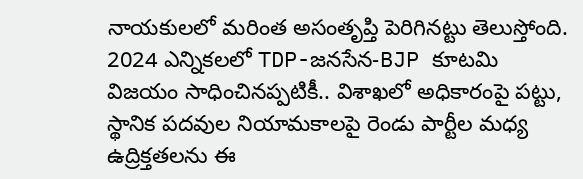నాయకులలో మరింత అసంతృప్తి పెరిగినట్టు తెలుస్తోంది. 2024 ఎన్నికలలో TDP-జనసేన-BJP కూటమి విజయం సాధించినప్పటికీ.. విశాఖలో అధికారంపై పట్టు, స్థానిక పదవుల నియామకాలపై రెండు పార్టీల మధ్య ఉద్రిక్తతలను ఈ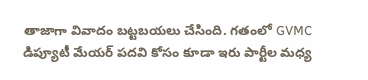తాజాగా వివాదం బట్టబయలు చేసింది. గతంలో GVMC డిప్యూటీ మేయర్ పదవి కోసం కూడా ఇరు పార్టీల మధ్య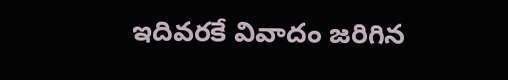ఇదివరకే వివాదం జరిగిన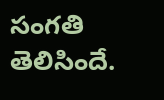సంగతి తెలిసిందే.